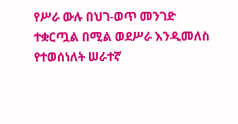የሥራ ውሉ በህገ-ወጥ መንገድ ተቋርጧል በሚል ወደሥራ እንዲመለስ የተወሰነለት ሠራተኛ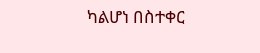ካልሆነ በስተቀር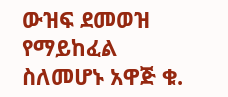ውዝፍ ደመወዝ የማይከፈል ስለመሆኑ አዋጅ ቁ.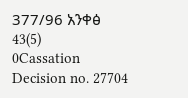377/96 አንቀፅ 43(5)
0Cassation Decision no. 27704